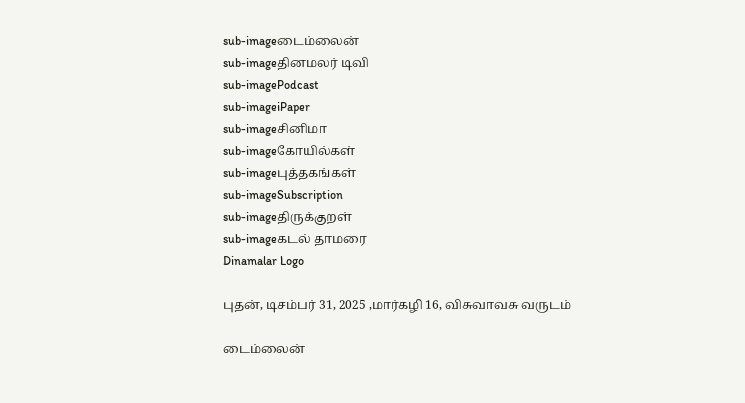sub-imageடைம்லைன்
sub-imageதினமலர் டிவி
sub-imagePodcast
sub-imageiPaper
sub-imageசினிமா
sub-imageகோயில்கள்
sub-imageபுத்தகங்கள்
sub-imageSubscription
sub-imageதிருக்குறள்
sub-imageகடல் தாமரை
Dinamalar Logo

புதன், டிசம்பர் 31, 2025 ,மார்கழி 16, விசுவாவசு வருடம்

டைம்லைன்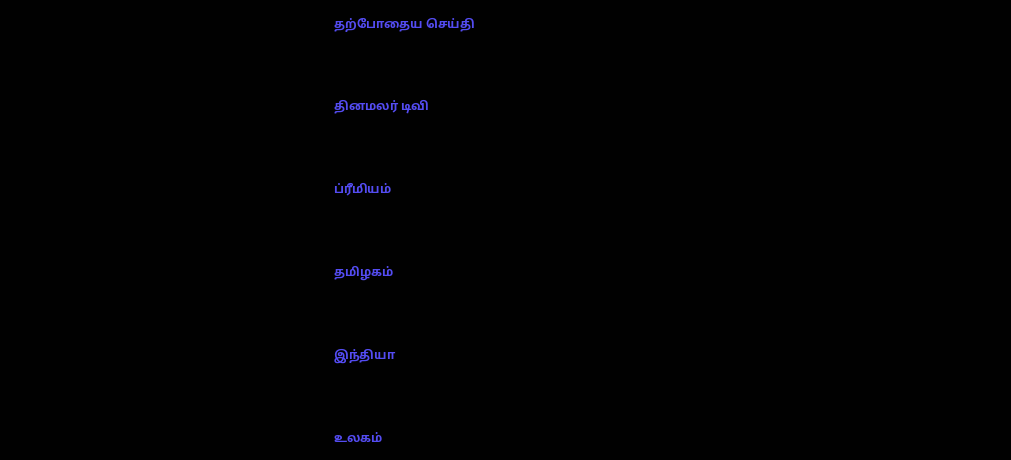தற்போதைய செய்தி


தினமலர் டிவி


ப்ரீமியம்


தமிழகம்


இந்தியா


உலகம்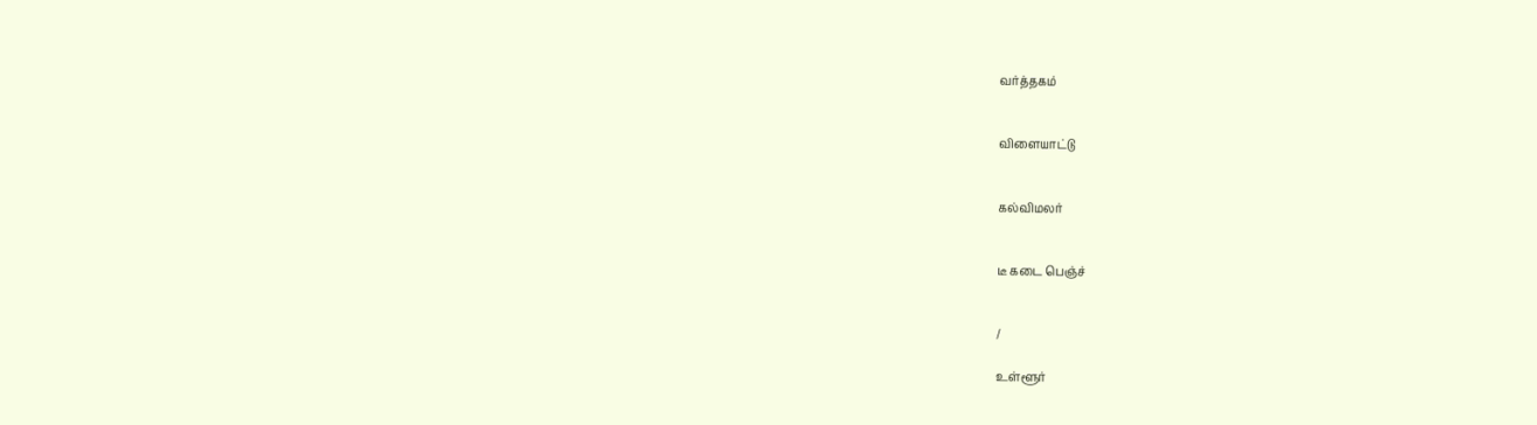வர்த்தகம்


விளையாட்டு


கல்விமலர்


டீ கடை பெஞ்ச்


/

உள்ளூர்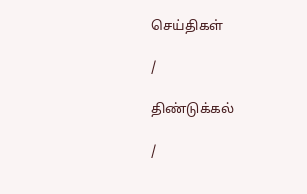செய்திகள்

/

திண்டுக்கல்

/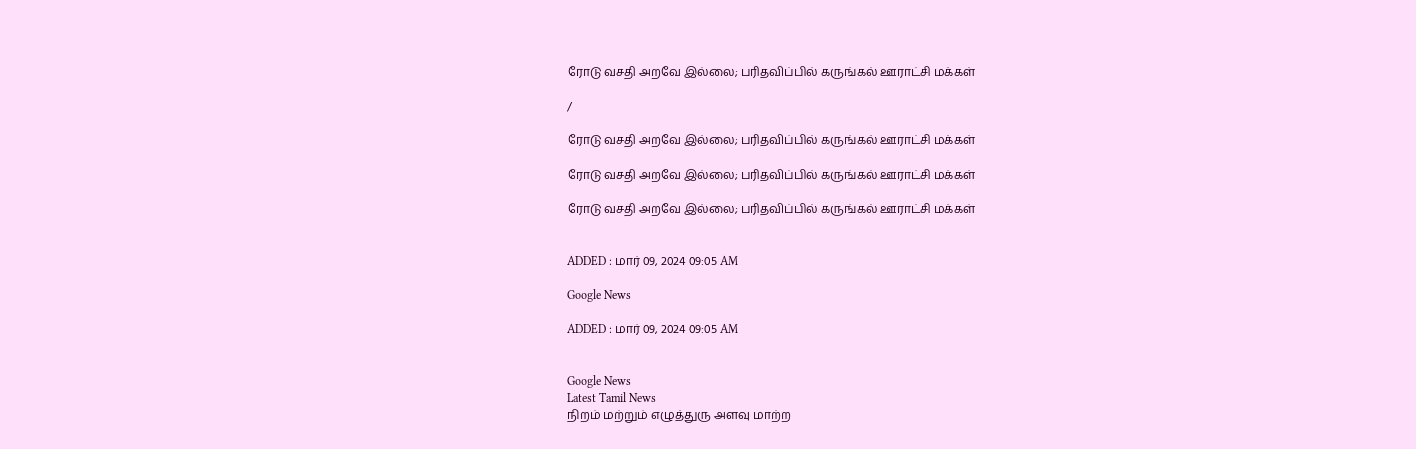ரோடு வசதி அறவே இல்லை; பரிதவிப்பில் கருங்கல் ஊராட்சி மக்கள்

/

ரோடு வசதி அறவே இல்லை; பரிதவிப்பில் கருங்கல் ஊராட்சி மக்கள்

ரோடு வசதி அறவே இல்லை; பரிதவிப்பில் கருங்கல் ஊராட்சி மக்கள்

ரோடு வசதி அறவே இல்லை; பரிதவிப்பில் கருங்கல் ஊராட்சி மக்கள்


ADDED : மார் 09, 2024 09:05 AM

Google News

ADDED : மார் 09, 2024 09:05 AM


Google News
Latest Tamil News
நிறம் மற்றும் எழுத்துரு அளவு மாற்ற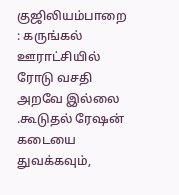குஜிலியம்பாறை : கருங்கல் ஊராட்சியில் ரோடு வசதி அறவே இல்லை .கூடுதல் ரேஷன் கடையை துவக்கவும்,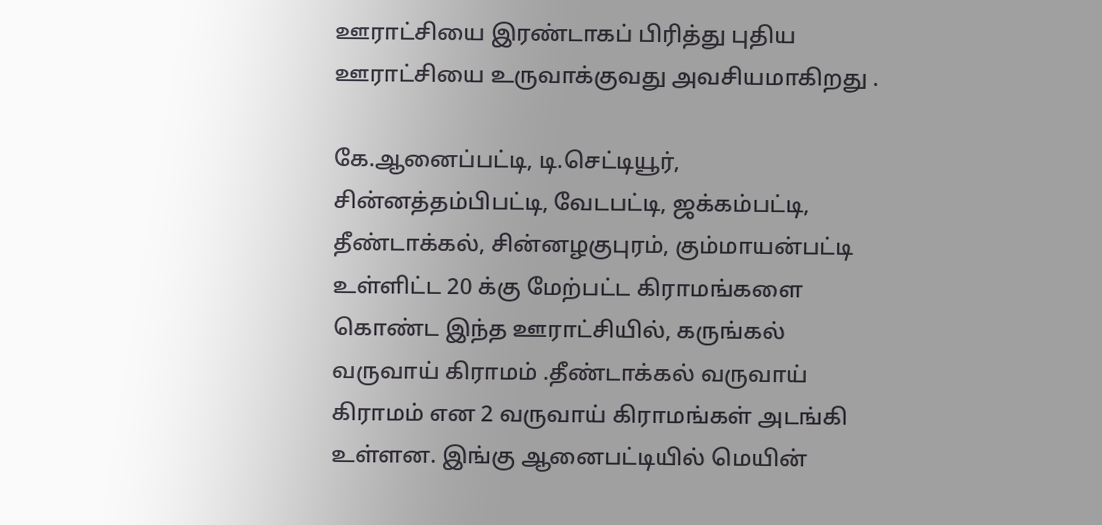ஊராட்சியை இரண்டாகப் பிரித்து புதிய ஊராட்சியை உருவாக்குவது அவசியமாகிறது .

கே.ஆனைப்பட்டி, டி.செட்டியூர், சின்னத்தம்பிபட்டி, வேடபட்டி, ஜக்கம்பட்டி, தீண்டாக்கல், சின்னழகுபுரம், கும்மாயன்பட்டி உள்ளிட்ட 20 க்கு மேற்பட்ட கிராமங்களை கொண்ட இந்த ஊராட்சியில், கருங்கல் வருவாய் கிராமம் .தீண்டாக்கல் வருவாய் கிராமம் என 2 வருவாய் கிராமங்கள் அடங்கி உள்ளன. இங்கு ஆனைபட்டியில் மெயின்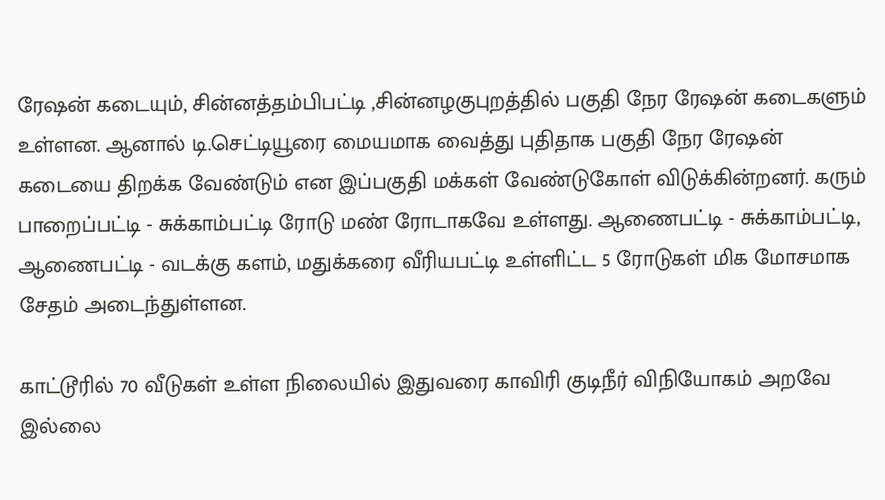ரேஷன் கடையும், சின்னத்தம்பிபட்டி ,சின்னழகுபுறத்தில் பகுதி நேர ரேஷன் கடைகளும் உள்ளன. ஆனால் டி.செட்டியூரை மையமாக வைத்து புதிதாக பகுதி நேர ரேஷன் கடையை திறக்க வேண்டும் என இப்பகுதி மக்கள் வேண்டுகோள் விடுக்கின்றனர். கரும் பாறைப்பட்டி - சுக்காம்பட்டி ரோடு மண் ரோடாகவே உள்ளது. ஆணைபட்டி - சுக்காம்பட்டி, ஆணைபட்டி - வடக்கு களம், மதுக்கரை வீரியபட்டி உள்ளிட்ட 5 ரோடுகள் மிக மோசமாக சேதம் அடைந்துள்ளன.

காட்டூரில் 70 வீடுகள் உள்ள நிலையில் இதுவரை காவிரி குடிநீர் விநியோகம் அறவே இல்லை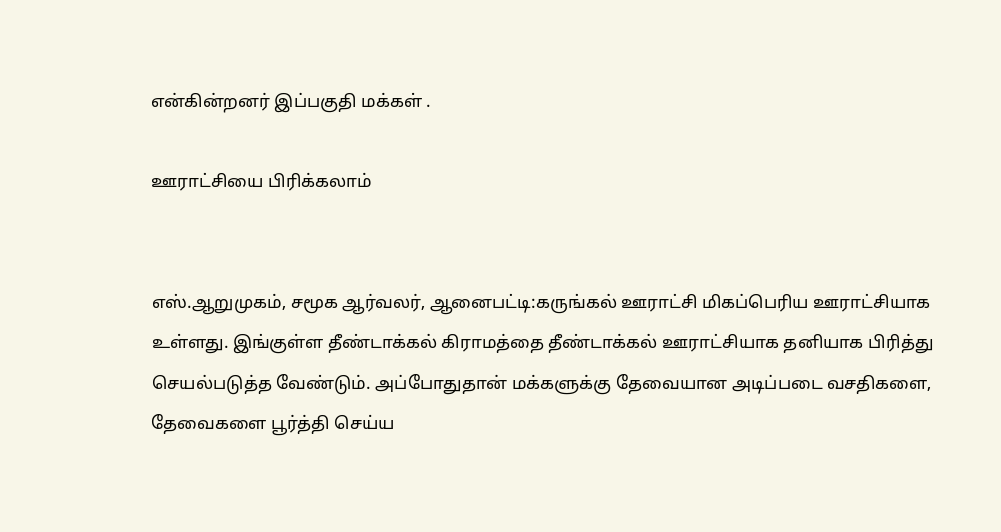என்கின்றனர் இப்பகுதி மக்கள் .

ஊராட்சியை பிரிக்கலாம்


எஸ்.ஆறுமுகம், சமூக ஆர்வலர், ஆனைபட்டி:கருங்கல் ஊராட்சி மிகப்பெரிய ஊராட்சியாக உள்ளது. இங்குள்ள தீண்டாக்கல் கிராமத்தை தீண்டாக்கல் ஊராட்சியாக தனியாக பிரித்து செயல்படுத்த வேண்டும். அப்போதுதான் மக்களுக்கு தேவையான அடிப்படை வசதிகளை, தேவைகளை பூர்த்தி செய்ய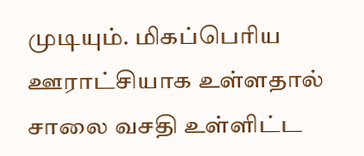முடியும். மிகப்பெரிய ஊராட்சியாக உள்ளதால் சாலை வசதி உள்ளிட்ட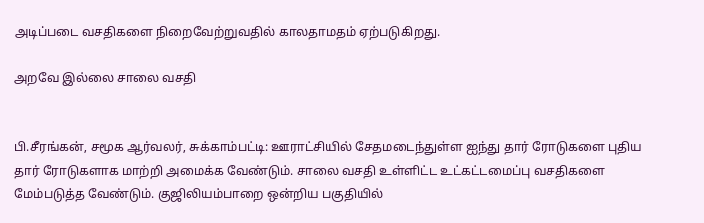அடிப்படை வசதிகளை நிறைவேற்றுவதில் காலதாமதம் ஏற்படுகிறது.

அறவே இல்லை சாலை வசதி


பி.சீரங்கன், சமூக ஆர்வலர், சுக்காம்பட்டி: ஊராட்சியில் சேதமடைந்துள்ள ஐந்து தார் ரோடுகளை புதிய தார் ரோடுகளாக மாற்றி அமைக்க வேண்டும். சாலை வசதி உள்ளிட்ட உட்கட்டமைப்பு வசதிகளை மேம்படுத்த வேண்டும். குஜிலியம்பாறை ஒன்றிய பகுதியில்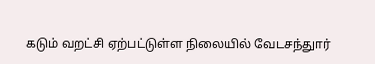கடும் வறட்சி ஏற்பட்டுள்ள நிலையில் வேடசந்துார்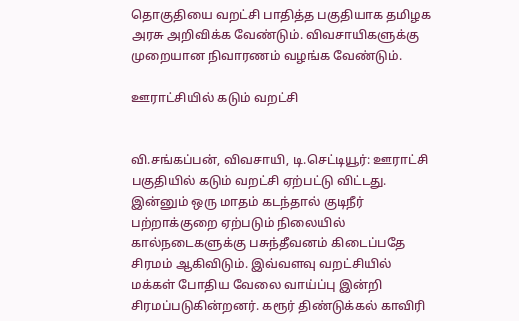தொகுதியை வறட்சி பாதித்த பகுதியாக தமிழக அரசு அறிவிக்க வேண்டும். விவசாயிகளுக்கு முறையான நிவாரணம் வழங்க வேண்டும்.

ஊராட்சியில் கடும் வறட்சி


வி.சங்கப்பன், விவசாயி, டி.செட்டியூர்: ஊராட்சி பகுதியில் கடும் வறட்சி ஏற்பட்டு விட்டது. இன்னும் ஒரு மாதம் கடந்தால் குடிநீர் பற்றாக்குறை ஏற்படும் நிலையில் கால்நடைகளுக்கு பசுந்தீவனம் கிடைப்பதே சிரமம் ஆகிவிடும். இவ்வளவு வறட்சியில் மக்கள் போதிய வேலை வாய்ப்பு இன்றி சிரமப்படுகின்றனர். கரூர் திண்டுக்கல் காவிரி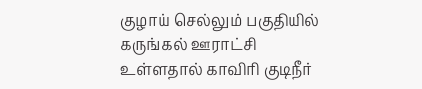குழாய் செல்லும் பகுதியில் கருங்கல் ஊராட்சி உள்ளதால் காவிரி குடிநீர்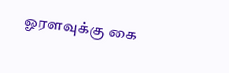ஓரளவுக்கு கை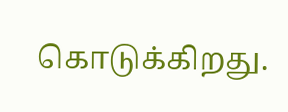கொடுக்கிறது.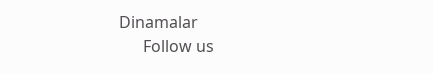Dinamalar
      Follow us